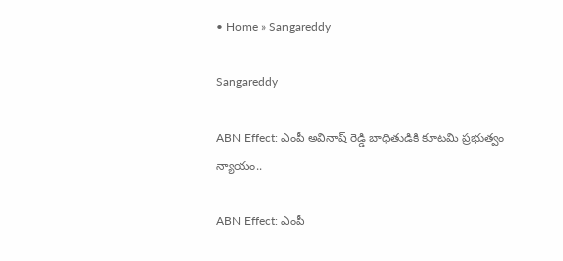• Home » Sangareddy

Sangareddy

ABN Effect: ఎంపీ అవినాష్ రెడ్డి బాధితుడికి కూటమి ప్రభుత్వం న్యాయం..

ABN Effect: ఎంపీ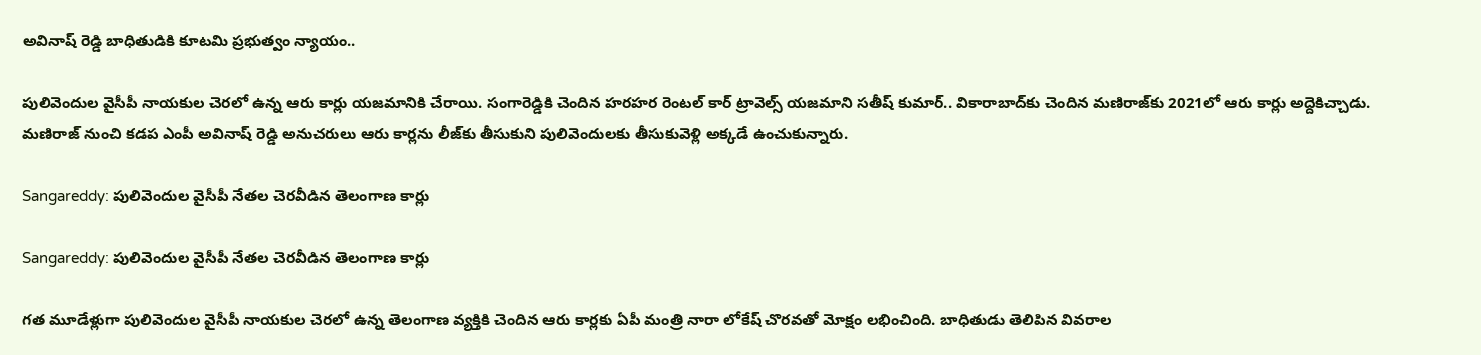అవినాష్ రెడ్డి బాధితుడికి కూటమి ప్రభుత్వం న్యాయం..

పులివెందుల వైసీపీ నాయకుల చెరలో ఉన్న ఆరు కార్లు యజమానికి చేరాయి. సంగారెడ్డికి చెందిన హరహర రెంటల్ కార్ ట్రావెల్స్ యజమాని సతీష్ కుమార్.. వికారాబాద్‌కు చెందిన మణిరాజ్‌కు 2021లో ఆరు కార్లు అద్దెకిచ్చాడు. మణిరాజ్ నుంచి కడప ఎంపీ అవినాష్ రెడ్డి అనుచరులు ఆరు కార్లను లీజ్‌కు తీసుకుని పులివెందులకు తీసుకువెళ్లి అక్కడే ఉంచుకున్నారు.

Sangareddy: పులివెందుల వైసీపీ నేతల చెరవీడిన తెలంగాణ కార్లు

Sangareddy: పులివెందుల వైసీపీ నేతల చెరవీడిన తెలంగాణ కార్లు

గత మూడేళ్లుగా పులివెందుల వైసీపీ నాయకుల చెరలో ఉన్న తెలంగాణ వ్యక్తికి చెందిన ఆరు కార్లకు ఏపీ మంత్రి నారా లోకేష్‌ చొరవతో మోక్షం లభించింది. బాధితుడు తెలిపిన వివరాల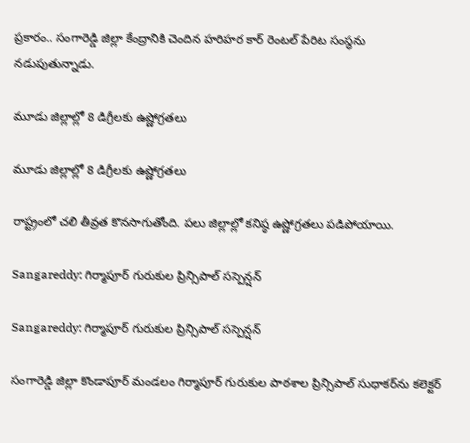ప్రకారం.. సంగారెడ్డి జిల్లా కేంద్రానికి చెందిన హరిహర కార్‌ రెంటల్‌ పేరిట సంస్థను నడుపుతున్నాడు.

మూడు జిల్లాల్లో 8 డిగ్రీలకు ఉష్ణోగ్రతలు

మూడు జిల్లాల్లో 8 డిగ్రీలకు ఉష్ణోగ్రతలు

రాష్ట్రంలో చలి తీవ్రత కొనసాగుతోంది. పలు జిల్లాల్లో కనిష్ఠ ఉష్ణోగ్రతలు పడిపోయాయి.

Sangareddy: గిర్మాపూర్‌ గురుకుల ప్రిన్సిపాల్‌ సస్పెన్షన్‌

Sangareddy: గిర్మాపూర్‌ గురుకుల ప్రిన్సిపాల్‌ సస్పెన్షన్‌

సంగారెడ్డి జిల్లా కొండాపూర్‌ మండలం గిర్మాపూర్‌ గురుకుల పాఠశాల ప్రిన్సిపాల్‌ సుధాకర్‌ను కలెక్టర్‌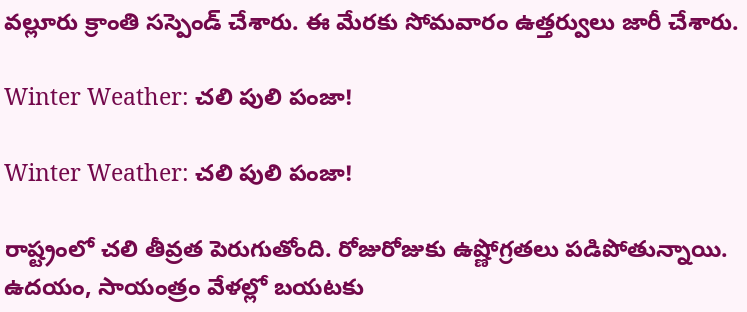వల్లూరు క్రాంతి సస్పెండ్‌ చేశారు. ఈ మేరకు సోమవారం ఉత్తర్వులు జారీ చేశారు.

Winter Weather: చలి పులి పంజా!

Winter Weather: చలి పులి పంజా!

రాష్ట్రంలో చలి తీవ్రత పెరుగుతోంది. రోజురోజుకు ఉష్ణోగ్రతలు పడిపోతున్నాయి. ఉదయం, సాయంత్రం వేళల్లో బయటకు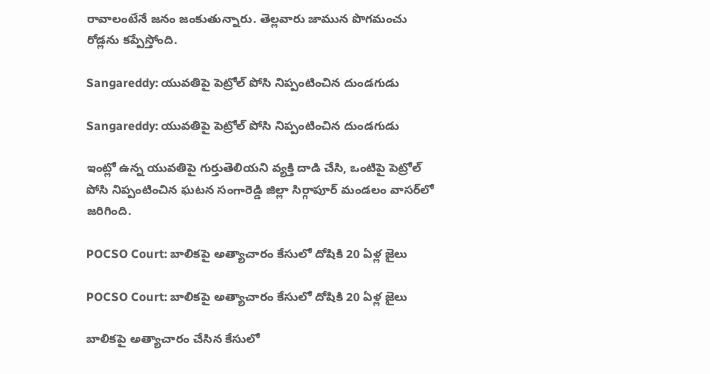రావాలంటేనే జనం జంకుతున్నారు. తెల్లవారు జామున పొగమంచు రోడ్లను కప్పేస్తోంది.

Sangareddy: యువతిపై పెట్రోల్‌ పోసి నిప్పంటించిన దుండగుడు

Sangareddy: యువతిపై పెట్రోల్‌ పోసి నిప్పంటించిన దుండగుడు

ఇంట్లో ఉన్న యువతిపై గుర్తుతెలియని వ్యక్తి దాడి చేసి, ఒంటిపై పెట్రోల్‌ పోసి నిప్పంటించిన ఘటన సంగారెడ్డి జిల్లా సిర్గాపూర్‌ మండలం వాసర్‌లో జరిగింది.

POCSO Court: బాలికపై అత్యాచారం కేసులో దోషికి 20 ఏళ్ల జైలు

POCSO Court: బాలికపై అత్యాచారం కేసులో దోషికి 20 ఏళ్ల జైలు

బాలికపై అత్యాచారం చేసిన కేసులో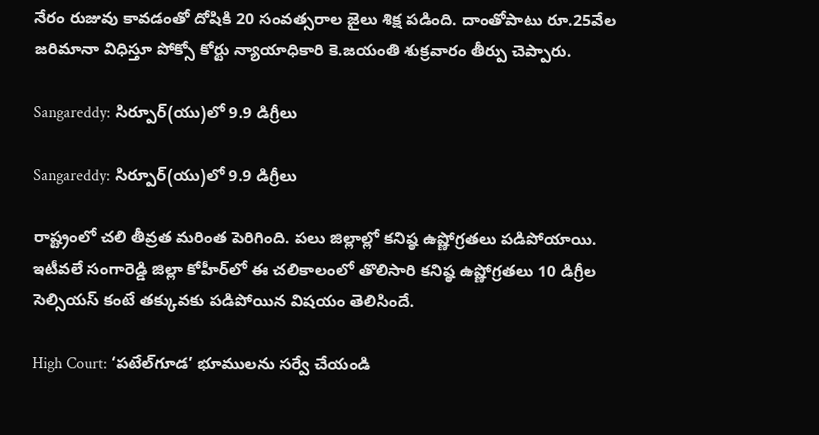నేరం రుజువు కావడంతో దోషికి 20 సంవత్సరాల జైలు శిక్ష పడింది. దాంతోపాటు రూ.25వేల జరిమానా విధిస్తూ పోక్సో కోర్టు న్యాయాధికారి కె.జయంతి శుక్రవారం తీర్పు చెప్పారు.

Sangareddy: సిర్పూర్‌(యు)లో 9.9 డిగ్రీలు

Sangareddy: సిర్పూర్‌(యు)లో 9.9 డిగ్రీలు

రాష్ట్రంలో చలి తీవ్రత మరింత పెరిగింది. పలు జిల్లాల్లో కనిష్ఠ ఉష్ణోగ్రతలు పడిపోయాయి. ఇటీవలే సంగారెడ్డి జిల్లా కోహీర్‌లో ఈ చలికాలంలో తొలిసారి కనిష్ఠ ఉష్ణోగ్రతలు 10 డిగ్రీల సెల్సియస్‌ కంటే తక్కువకు పడిపోయిన విషయం తెలిసిందే.

High Court: ‘పటేల్‌గూడ’ భూములను సర్వే చేయండి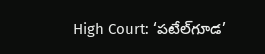High Court: ‘పటేల్‌గూడ’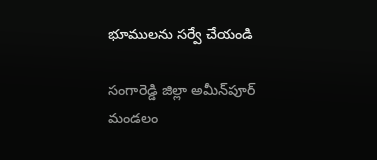భూములను సర్వే చేయండి

సంగారెడ్డి జిల్లా అమీన్‌పూర్‌ మండలం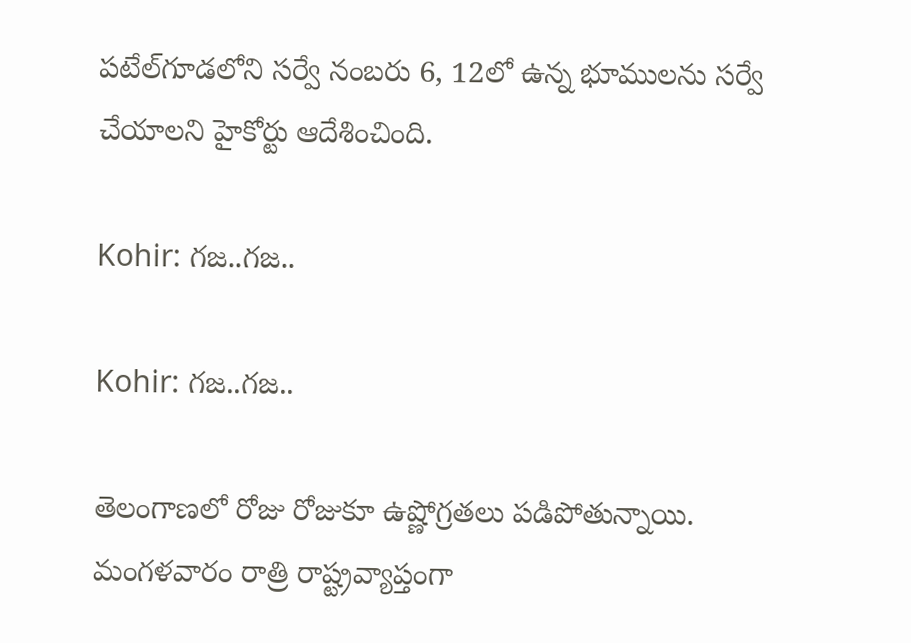పటేల్‌గూడలోని సర్వే నంబరు 6, 12లో ఉన్న భూములను సర్వే చేయాలని హైకోర్టు ఆదేశించింది.

Kohir: గజ..గజ..

Kohir: గజ..గజ..

తెలంగాణలో రోజు రోజుకూ ఉష్ణోగ్రతలు పడిపోతున్నాయి. మంగళవారం రాత్రి రాష్ట్రవ్యాప్తంగా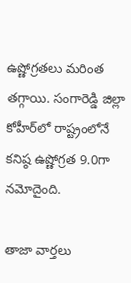ఉష్ణోగ్రతలు మరింత తగ్గాయి. సంగారెడ్డి జిల్లా కోహీర్‌లో రాష్ట్రంలోనే కనిష్ఠ ఉష్ణోగ్రత 9.0గా నమోదైంది.

తాజా వార్తలు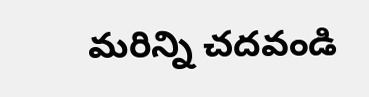మరిన్ని చదవండి